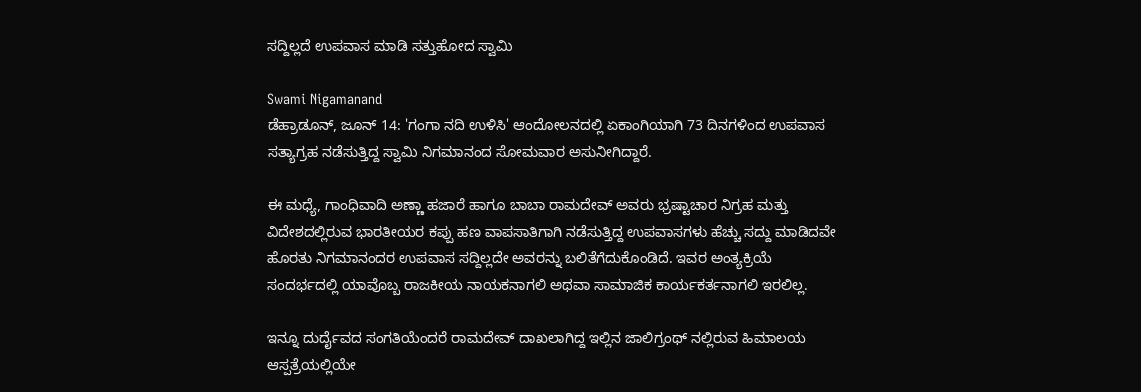ಸದ್ದಿಲ್ಲದೆ ಉಪವಾಸ ಮಾಡಿ ಸತ್ತುಹೋದ ಸ್ವಾಮಿ

Swami Nigamanand
ಡೆಹ್ರಾಡೂನ್, ಜೂನ್ 14: 'ಗಂಗಾ ನದಿ ಉಳಿಸಿ' ಆಂದೋಲನದಲ್ಲಿ ಏಕಾಂಗಿಯಾಗಿ 73 ದಿನಗಳಿಂದ ಉಪವಾಸ ಸತ್ಯಾಗ್ರಹ ನಡೆಸುತ್ತಿದ್ದ ಸ್ವಾಮಿ ನಿಗಮಾನಂದ ಸೋಮವಾರ ಅಸುನೀಗಿದ್ದಾರೆ.

ಈ ಮಧ್ಯೆ, ಗಾಂಧಿವಾದಿ ಅಣ್ಣಾ ಹಜಾರೆ ಹಾಗೂ ಬಾಬಾ ರಾಮದೇವ್ ಅವರು ಭ್ರಷ್ಟಾಚಾರ ನಿಗ್ರಹ ಮತ್ತು ವಿದೇಶದಲ್ಲಿರುವ ಭಾರತೀಯರ ಕಪ್ಪು ಹಣ ವಾಪಸಾತಿಗಾಗಿ ನಡೆಸುತ್ತಿದ್ದ ಉಪವಾಸಗಳು ಹೆಚ್ಚು ಸದ್ದು ಮಾಡಿದವೇ ಹೊರತು ನಿಗಮಾನಂದರ ಉಪವಾಸ ಸದ್ದಿಲ್ಲದೇ ಅವರನ್ನು ಬಲಿತೆಗೆದುಕೊಂಡಿದೆ. ಇವರ ಅಂತ್ಯಕ್ರಿಯೆ ಸಂದರ್ಭದಲ್ಲಿ ಯಾವೊಬ್ಬ ರಾಜಕೀಯ ನಾಯಕನಾಗಲಿ ಅಥವಾ ಸಾಮಾಜಿಕ ಕಾರ್ಯಕರ್ತನಾಗಲಿ ಇರಲಿಲ್ಲ.

ಇನ್ನೂ ದುರ್ದೈವದ ಸಂಗತಿಯೆಂದರೆ ರಾಮದೇವ್ ದಾಖಲಾಗಿದ್ದ ಇಲ್ಲಿನ ಜಾಲಿಗ್ರಂಥ್ ನಲ್ಲಿರುವ ಹಿಮಾಲಯ ಆಸ್ಪತ್ರೆಯಲ್ಲಿಯೇ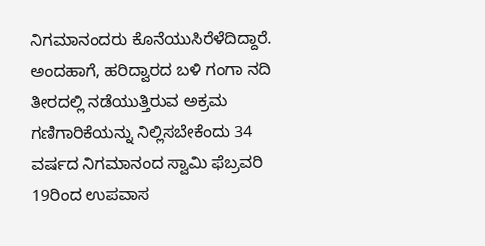ನಿಗಮಾನಂದರು ಕೊನೆಯುಸಿರೆಳೆದಿದ್ದಾರೆ. ಅಂದಹಾಗೆ, ಹರಿದ್ವಾರದ ಬಳಿ ಗಂಗಾ ನದಿ ತೀರದಲ್ಲಿ ನಡೆಯುತ್ತಿರುವ ಅಕ್ರಮ ಗಣಿಗಾರಿಕೆಯನ್ನು ನಿಲ್ಲಿಸಬೇಕೆಂದು 34 ವರ್ಷದ ನಿಗಮಾನಂದ ಸ್ವಾಮಿ ಫೆಬ್ರವರಿ 19ರಿಂದ ಉಪವಾಸ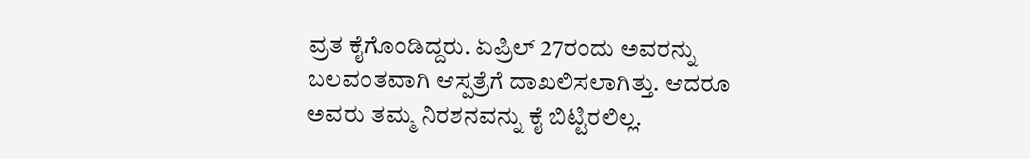ವ್ರತ ಕೈಗೊಂಡಿದ್ದರು. ಏಪ್ರಿಲ್ 27ರಂದು ಅವರನ್ನು ಬಲವಂತವಾಗಿ ಆಸ್ಪತ್ರೆಗೆ ದಾಖಲಿಸಲಾಗಿತ್ತು. ಆದರೂ ಅವರು ತಮ್ಮ ನಿರಶನವನ್ನು ಕೈ ಬಿಟ್ಟಿರಲಿಲ್ಲ.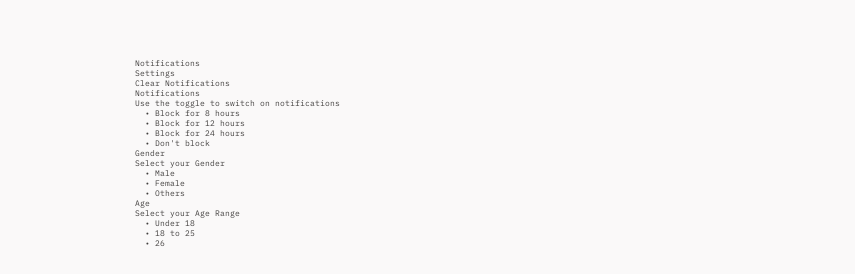Notifications
Settings
Clear Notifications
Notifications
Use the toggle to switch on notifications
  • Block for 8 hours
  • Block for 12 hours
  • Block for 24 hours
  • Don't block
Gender
Select your Gender
  • Male
  • Female
  • Others
Age
Select your Age Range
  • Under 18
  • 18 to 25
  • 26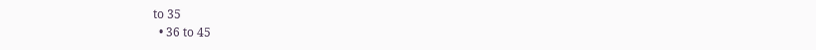to 35
  • 36 to 45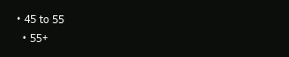• 45 to 55
  • 55+